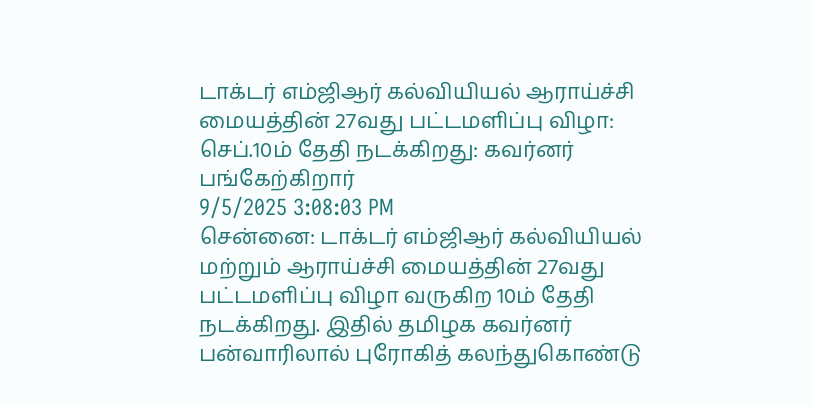டாக்டர் எம்ஜிஆர் கல்வியியல் ஆராய்ச்சி மையத்தின் 27வது பட்டமளிப்பு விழா: செப்.10ம் தேதி நடக்கிறது: கவர்னர் பங்கேற்கிறார்
9/5/2025 3:08:03 PM
சென்னை: டாக்டர் எம்ஜிஆர் கல்வியியல் மற்றும் ஆராய்ச்சி மையத்தின் 27வது பட்டமளிப்பு விழா வருகிற 10ம் தேதி நடக்கிறது. இதில் தமிழக கவர்னர் பன்வாரிலால் புரோகித் கலந்துகொண்டு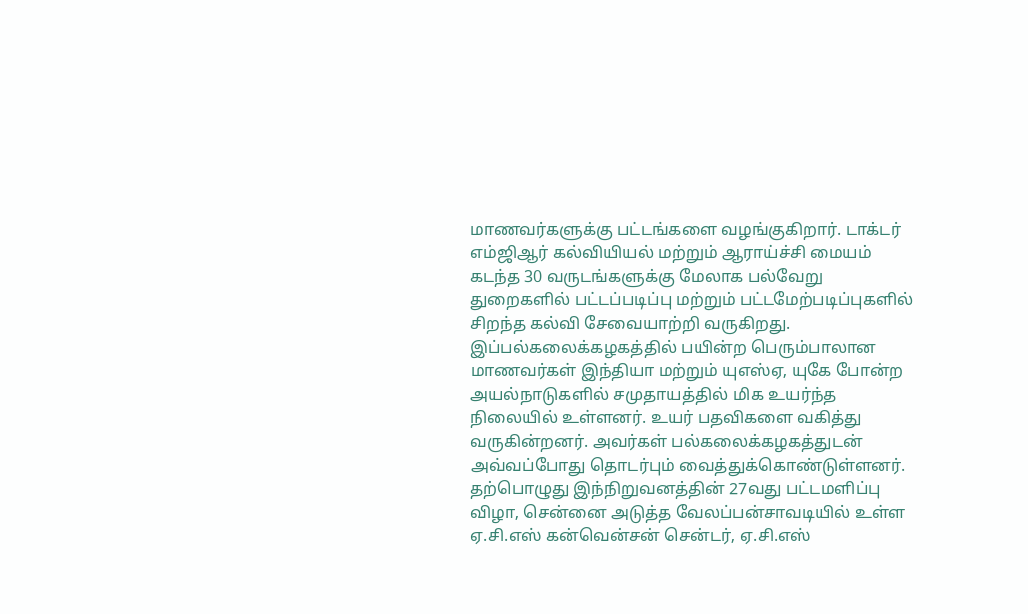மாணவர்களுக்கு பட்டங்களை வழங்குகிறார். டாக்டர் எம்ஜிஆர் கல்வியியல் மற்றும் ஆராய்ச்சி மையம் கடந்த 30 வருடங்களுக்கு மேலாக பல்வேறு துறைகளில் பட்டப்படிப்பு மற்றும் பட்டமேற்படிப்புகளில் சிறந்த கல்வி சேவையாற்றி வருகிறது. இப்பல்கலைக்கழகத்தில் பயின்ற பெரும்பாலான மாணவர்கள் இந்தியா மற்றும் யுஎஸ்ஏ, யுகே போன்ற அயல்நாடுகளில் சமுதாயத்தில் மிக உயர்ந்த நிலையில் உள்ளனர். உயர் பதவிகளை வகித்து வருகின்றனர். அவர்கள் பல்கலைக்கழகத்துடன் அவ்வப்போது தொடர்பும் வைத்துக்கொண்டுள்ளனர்.
தற்பொழுது இந்நிறுவனத்தின் 27வது பட்டமளிப்பு விழா, சென்னை அடுத்த வேலப்பன்சாவடியில் உள்ள ஏ.சி.எஸ் கன்வென்சன் சென்டர், ஏ.சி.எஸ்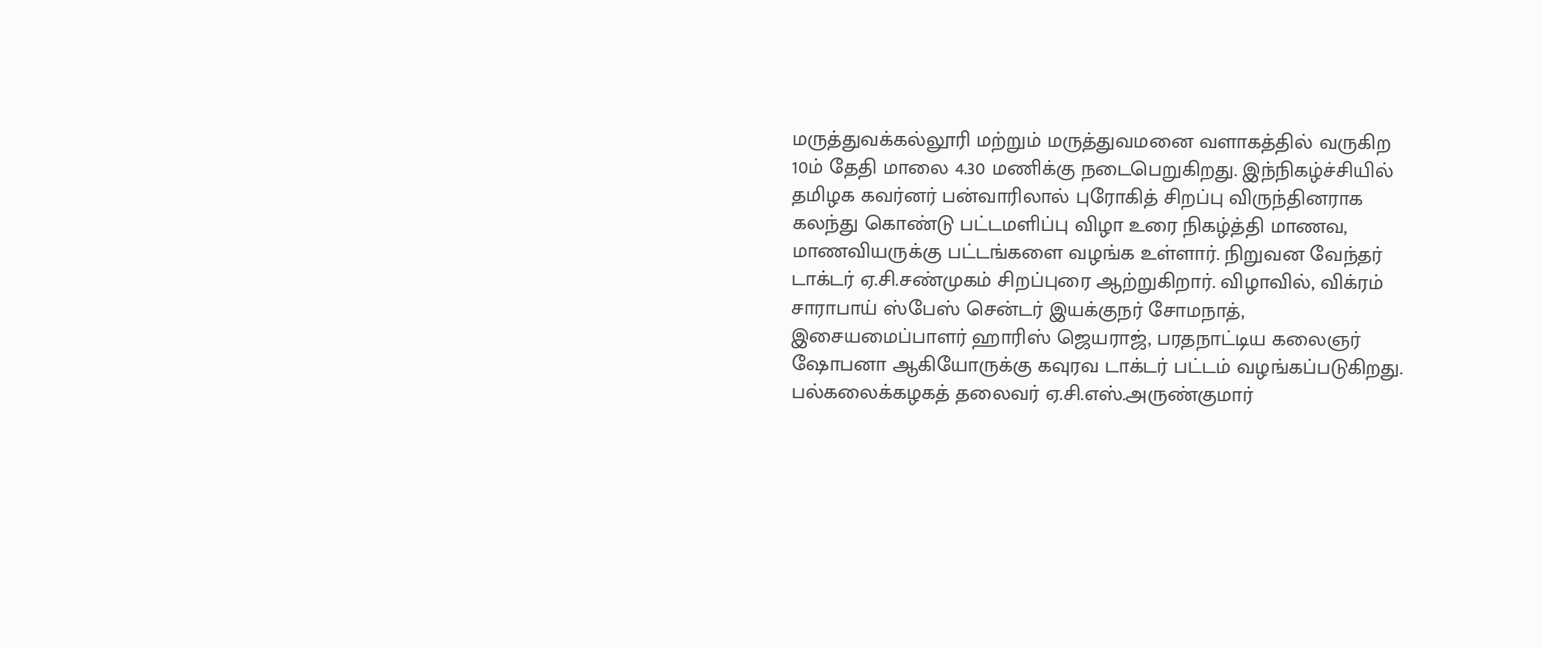மருத்துவக்கல்லூரி மற்றும் மருத்துவமனை வளாகத்தில் வருகிற 10ம் தேதி மாலை 4.30 மணிக்கு நடைபெறுகிறது. இந்நிகழ்ச்சியில் தமிழக கவர்னர் பன்வாரிலால் புரோகித் சிறப்பு விருந்தினராக கலந்து கொண்டு பட்டமளிப்பு விழா உரை நிகழ்த்தி மாணவ, மாணவியருக்கு பட்டங்களை வழங்க உள்ளார். நிறுவன வேந்தர் டாக்டர் ஏ.சி.சண்முகம் சிறப்புரை ஆற்றுகிறார். விழாவில், விக்ரம் சாராபாய் ஸ்பேஸ் சென்டர் இயக்குநர் சோமநாத், இசையமைப்பாளர் ஹாரிஸ் ஜெயராஜ், பரதநாட்டிய கலைஞர் ஷோபனா ஆகியோருக்கு கவுரவ டாக்டர் பட்டம் வழங்கப்படுகிறது. பல்கலைக்கழகத் தலைவர் ஏ.சி.எஸ்.அருண்குமார்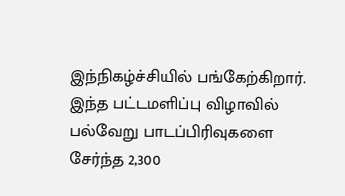இந்நிகழ்ச்சியில் பங்கேற்கிறார். இந்த பட்டமளிப்பு விழாவில் பல்வேறு பாடப்பிரிவுகளை சேர்ந்த 2,300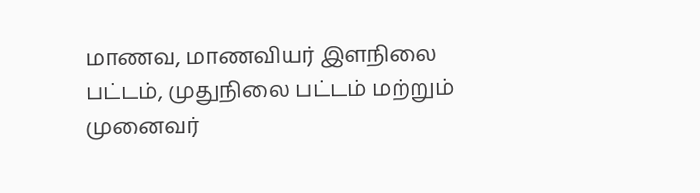மாணவ, மாணவியர் இளநிலை பட்டம், முதுநிலை பட்டம் மற்றும் முனைவர்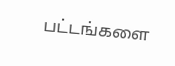பட்டங்களை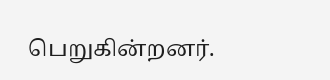பெறுகின்றனர்.